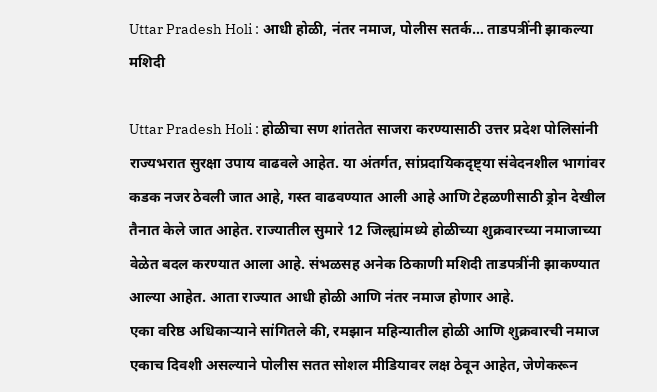Uttar Pradesh Holi : आधी होळी, नंतर नमाज, पोलीस सतर्क… ताडपत्रींनी झाकल्या मशिदी

Uttar Pradesh Holi : होळीचा सण शांततेत साजरा करण्यासाठी उत्तर प्रदेश पोलिसांनी राज्यभरात सुरक्षा उपाय वाढवले आहेत. या अंतर्गत, सांप्रदायिकदृष्ट्या संवेदनशील भागांवर कडक नजर ठेवली जात आहे, गस्त वाढवण्यात आली आहे आणि टेहळणीसाठी ड्रोन देखील तैनात केले जात आहेत. राज्यातील सुमारे 12 जिल्ह्यांमध्ये होळीच्या शुक्रवारच्या नमाजाच्या वेळेत बदल करण्यात आला आहे. संभळसह अनेक ठिकाणी मशिदी ताडपत्रींनी झाकण्यात आल्या आहेत. आता राज्यात आधी होळी आणि नंतर नमाज होणार आहे.
एका वरिष्ठ अधिकाऱ्याने सांगितले की, रमझान महिन्यातील होळी आणि शुक्रवारची नमाज एकाच दिवशी असल्याने पोलीस सतत सोशल मीडियावर लक्ष ठेवून आहेत, जेणेकरून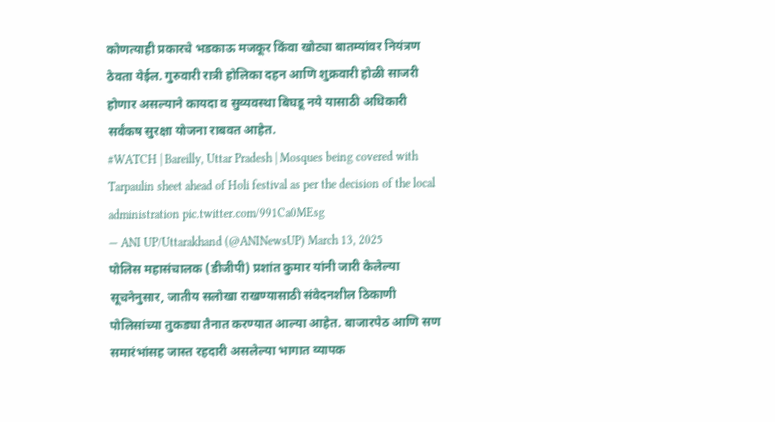कोणत्याही प्रकारचे भडकाऊ मजकूर किंवा खोट्या बातम्यांवर नियंत्रण ठेवता येईल. गुरुवारी रात्री होलिका दहन आणि शुक्रवारी होळी साजरी होणार असल्याने कायदा व सुव्यवस्था बिघडू नये यासाठी अधिकारी सर्वंकष सुरक्षा योजना राबवत आहेत.
#WATCH | Bareilly, Uttar Pradesh | Mosques being covered with Tarpaulin sheet ahead of Holi festival as per the decision of the local administration pic.twitter.com/991Ca0MEsg
— ANI UP/Uttarakhand (@ANINewsUP) March 13, 2025
पोलिस महासंचालक (डीजीपी) प्रशांत कुमार यांनी जारी केलेल्या सूचनेनुसार, जातीय सलोखा राखण्यासाठी संवेदनशील ठिकाणी पोलिसांच्या तुकड्या तैनात करण्यात आल्या आहेत. बाजारपेठ आणि सण समारंभांसह जास्त रहदारी असलेल्या भागात व्यापक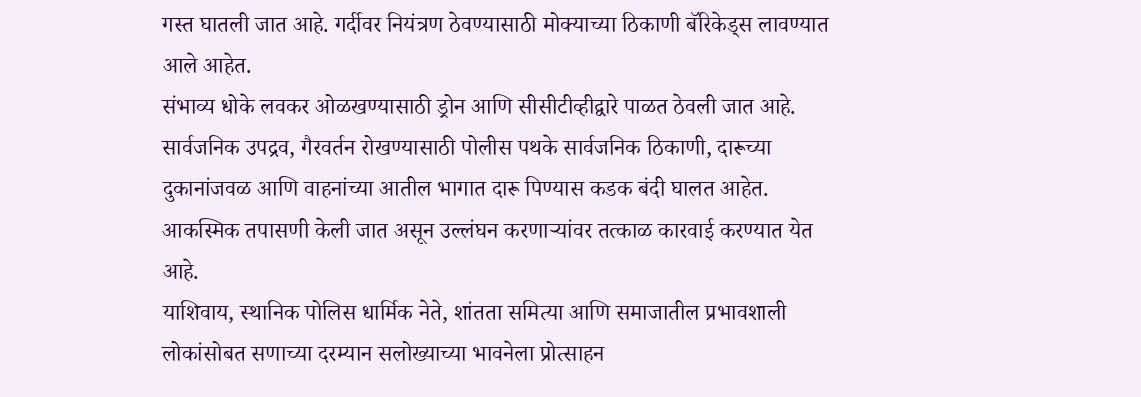गस्त घातली जात आहे. गर्दीवर नियंत्रण ठेवण्यासाठी मोक्याच्या ठिकाणी बॅरिकेड्स लावण्यात आले आहेत.
संभाव्य धोके लवकर ओळखण्यासाठी ड्रोन आणि सीसीटीव्हीद्वारे पाळत ठेवली जात आहे. सार्वजनिक उपद्रव, गैरवर्तन रोखण्यासाठी पोलीस पथके सार्वजनिक ठिकाणी, दारूच्या दुकानांजवळ आणि वाहनांच्या आतील भागात दारू पिण्यास कडक बंदी घालत आहेत. आकस्मिक तपासणी केली जात असून उल्लंघन करणाऱ्यांवर तत्काळ कारवाई करण्यात येत आहे.
याशिवाय, स्थानिक पोलिस धार्मिक नेते, शांतता समित्या आणि समाजातील प्रभावशाली लोकांसोबत सणाच्या दरम्यान सलोख्याच्या भावनेला प्रोत्साहन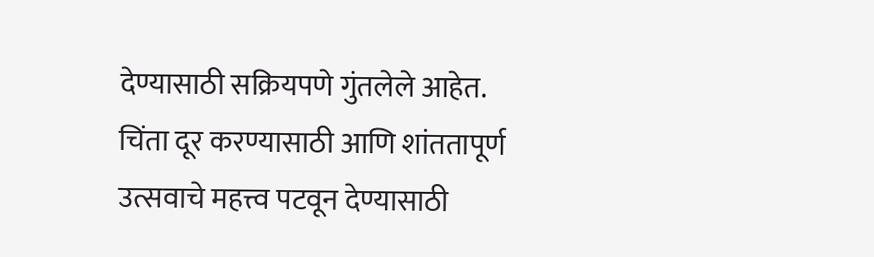देण्यासाठी सक्रियपणे गुंतलेले आहेत. चिंता दूर करण्यासाठी आणि शांततापूर्ण उत्सवाचे महत्त्व पटवून देण्यासाठी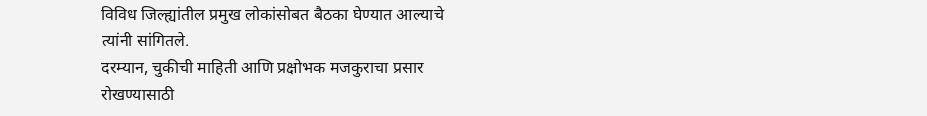विविध जिल्ह्यांतील प्रमुख लोकांसोबत बैठका घेण्यात आल्याचे त्यांनी सांगितले.
दरम्यान, चुकीची माहिती आणि प्रक्षोभक मजकुराचा प्रसार रोखण्यासाठी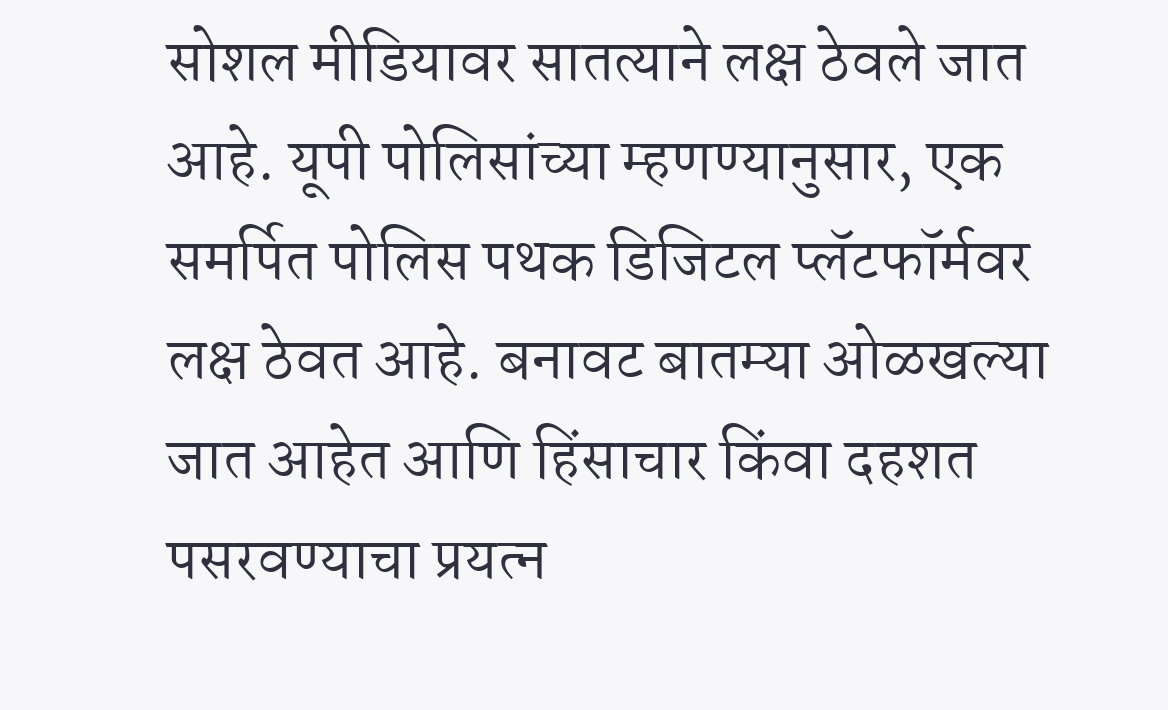सोशल मीडियावर सातत्याने लक्ष ठेवले जात आहे. यूपी पोलिसांच्या म्हणण्यानुसार, एक समर्पित पोलिस पथक डिजिटल प्लॅटफॉर्मवर लक्ष ठेवत आहे. बनावट बातम्या ओळखल्या जात आहेत आणि हिंसाचार किंवा दहशत पसरवण्याचा प्रयत्न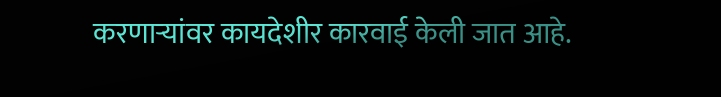करणाऱ्यांवर कायदेशीर कारवाई केली जात आहे.